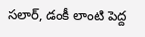సలార్, డంకీ లాంటి పెద్ద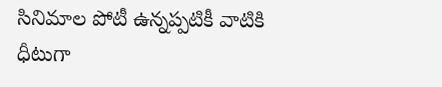సినిమాల పోటీ ఉన్నప్పటికీ వాటికి ధీటుగా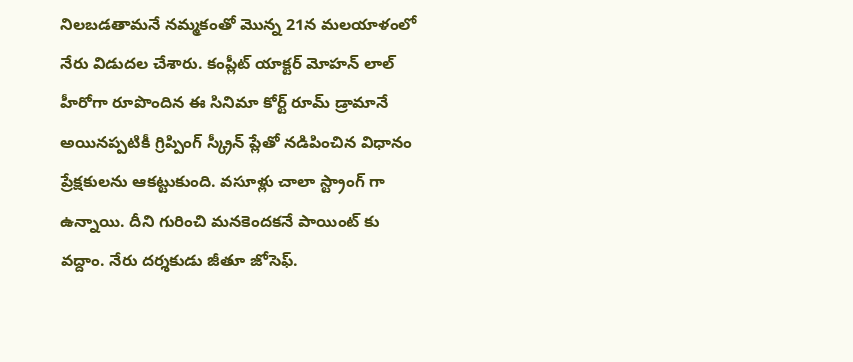నిలబడతామనే నమ్మకంతో మొన్న 21న మలయాళంలో నేరు విడుదల చేశారు. కంప్లీట్ యాక్టర్ మోహన్ లాల్ హీరోగా రూపొందిన ఈ సినిమా కోర్ట్ రూమ్ డ్రామానే అయినప్పటికీ గ్రిప్పింగ్ స్క్రీన్ ప్లేతో నడిపించిన విధానం ప్రేక్షకులను ఆకట్టుకుంది. వసూళ్లు చాలా స్ట్రాంగ్ గా ఉన్నాయి. దీని గురించి మనకెందకనే పాయింట్ కు వద్దాం. నేరు దర్శకుడు జీతూ జోసెఫ్.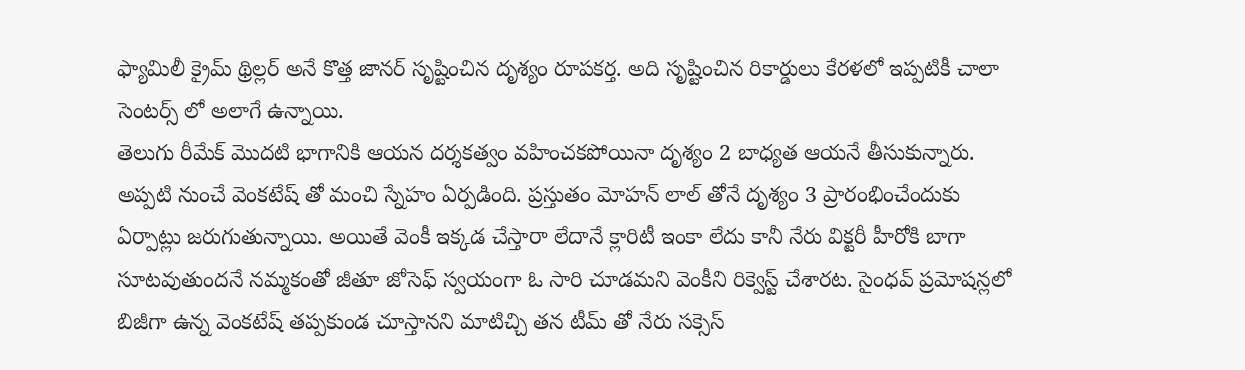ఫ్యామిలీ క్రైమ్ థ్రిల్లర్ అనే కొత్త జానర్ సృష్టించిన దృశ్యం రూపకర్త. అది సృష్టించిన రికార్డులు కేరళలో ఇప్పటికీ చాలా సెంటర్స్ లో అలాగే ఉన్నాయి.
తెలుగు రీమేక్ మొదటి భాగానికి ఆయన దర్శకత్వం వహించకపోయినా దృశ్యం 2 బాధ్యత ఆయనే తీసుకున్నారు. అప్పటి నుంచే వెంకటేష్ తో మంచి స్నేహం ఏర్పడింది. ప్రస్తుతం మోహన్ లాల్ తోనే దృశ్యం 3 ప్రారంభించేందుకు ఏర్పాట్లు జరుగుతున్నాయి. అయితే వెంకీ ఇక్కడ చేస్తారా లేదానే క్లారిటీ ఇంకా లేదు కానీ నేరు విక్టరీ హీరోకి బాగా సూటవుతుందనే నమ్మకంతో జీతూ జోసెఫ్ స్వయంగా ఓ సారి చూడమని వెంకీని రిక్వెస్ట్ చేశారట. సైంధవ్ ప్రమోషన్లలో బిజీగా ఉన్న వెంకటేష్ తప్పకుండ చూస్తానని మాటిచ్చి తన టీమ్ తో నేరు సక్సెస్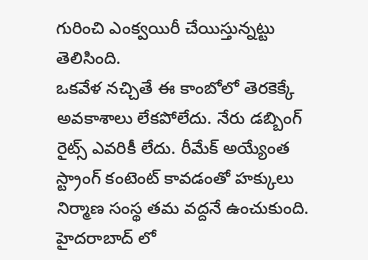గురించి ఎంక్వయిరీ చేయిస్తున్నట్టు తెలిసింది.
ఒకవేళ నచ్చితే ఈ కాంబోలో తెరకెక్కే అవకాశాలు లేకపోలేదు. నేరు డబ్బింగ్ రైట్స్ ఎవరికీ లేదు. రీమేక్ అయ్యేంత స్ట్రాంగ్ కంటెంట్ కావడంతో హక్కులు నిర్మాణ సంస్థ తమ వద్దనే ఉంచుకుంది. హైదరాబాద్ లో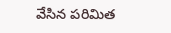వేసిన పరిమిత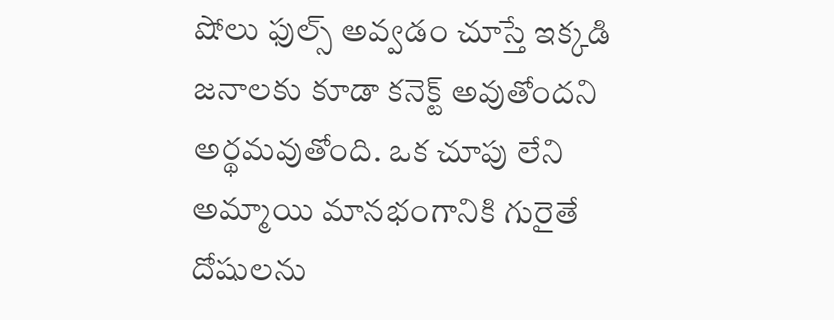షోలు ఫుల్స్ అవ్వడం చూస్తే ఇక్కడి జనాలకు కూడా కనెక్ట్ అవుతోందని అర్థమవుతోంది. ఒక చూపు లేని అమ్మాయి మానభంగానికి గురైతే దోషులను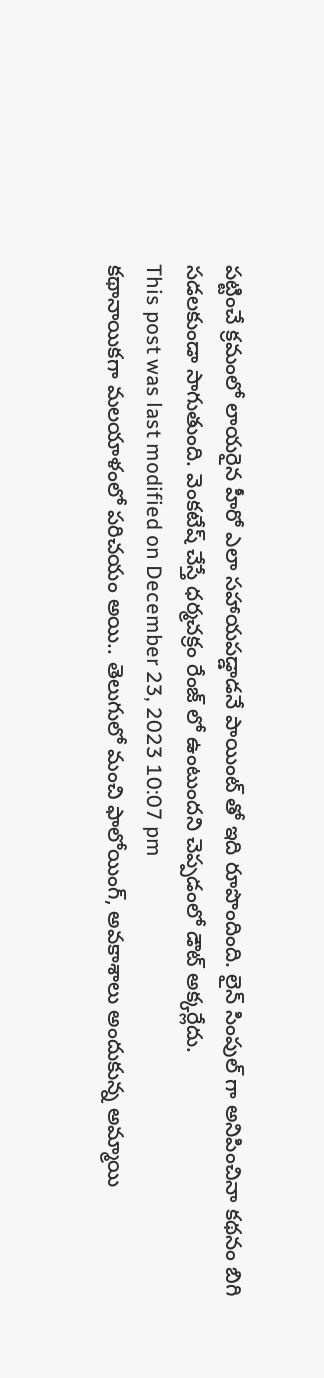పట్టించే క్రమంలో లాయరైన హీరో ఎలా సహాయపడ్డాడనే పాయింట్ తో ఇది రూపొందింది. లైన్ సింపుల్ గా అనిపించినా కథనం బిగి సడలకుండా సాగుతుంది. వెంకటేష్ చేస్తే ధర్మచక్రం రేంజ్ లో ఉంటుందని చెప్పడంలో డౌట్ అక్కర్లేదు.
This post was last modified on December 23, 2023 10:07 pm
కథానాయికగా మలయాళంలో పరిచయం అయి.. తెలుగులో మంచి ఫాలోయింగ్, అవకాశాలు అందుకున్న అమ్మాయి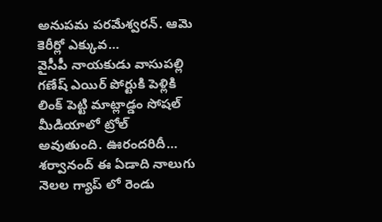అనుపమ పరమేశ్వరన్. ఆమె కెరీర్లో ఎక్కువ…
వైసీపీ నాయకుడు వాసుపల్లి గణేష్ ఎయిర్ పోర్టుకి పెళ్లికి లింక్ పెట్టి మాట్లాడ్డం సోషల్ మీడియాలో ట్రోల్ అవుతుంది. ఊరందరిదీ…
శర్వానంద్ ఈ ఏడాది నాలుగు నెలల గ్యాప్ లో రెండు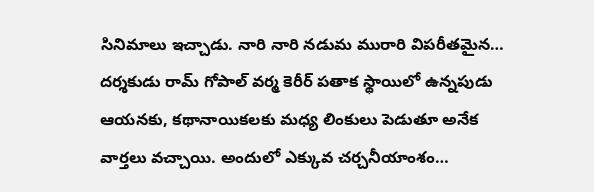సినిమాలు ఇచ్చాడు. నారి నారి నడుమ మురారి విపరీతమైన…
దర్శకుడు రామ్ గోపాల్ వర్మ కెరీర్ పతాక స్థాయిలో ఉన్నపుడు ఆయనకు, కథానాయికలకు మధ్య లింకులు పెడుతూ అనేక వార్తలు వచ్చాయి. అందులో ఎక్కువ చర్చనీయాంశం…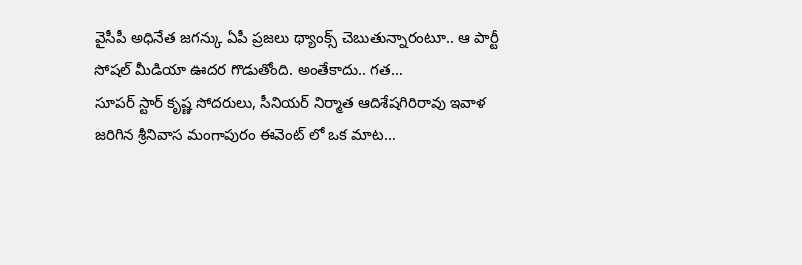వైసీపీ అధినేత జగన్కు ఏపీ ప్రజలు థ్యాంక్స్ చెబుతున్నారంటూ.. ఆ పార్టీ సోషల్ మీడియా ఊదర గొడుతోంది. అంతేకాదు.. గత…
సూపర్ స్టార్ కృష్ణ సోదరులు, సీనియర్ నిర్మాత ఆదిశేషగిరిరావు ఇవాళ జరిగిన శ్రీనివాస మంగాపురం ఈవెంట్ లో ఒక మాట…